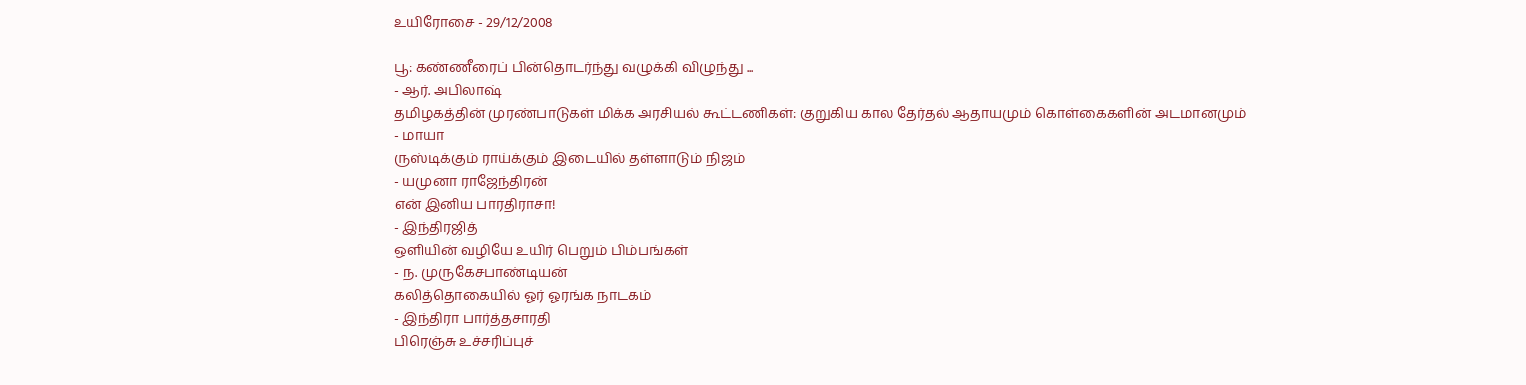உயிரோசை - 29/12/2008

பூ: கண்ணீரைப் பின்தொடர்ந்து வழுக்கி விழுந்து ...
- ஆர். அபிலாஷ்
தமிழகத்தின் முரண்பாடுகள் மிக்க அரசியல் கூட்டணிகள்: குறுகிய கால தேர்தல் ஆதாயமும் கொள்கைகளின் அடமானமும்
- மாயா
ருஸ்டிக்கும் ராய்க்கும் இடையில் தள்ளாடும் நிஜம்
- யமுனா ராஜேந்திரன்
என் இனிய பாரதிராசா!
- இந்திரஜித்
ஒளியின் வழியே உயிர் பெறும் பிம்பங்கள்
- ந. முருகேசபாண்டியன்
கலித்தொகையில் ஓர் ஓரங்க நாடகம்
- இந்திரா பார்த்தசாரதி
பிரெஞ்சு உச்சரிப்புச்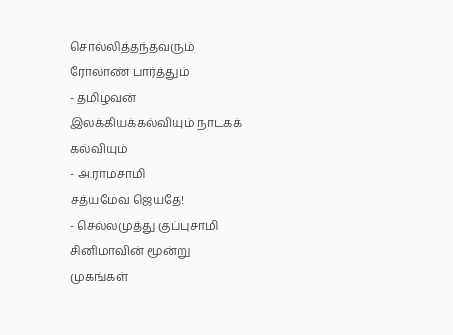சொல்லித்தந்தவரும் ரோலாண் பார்த்தும்
- தமிழவன்
இலக்கியக்கல்வியும் நாடகக் கல்வியும்
- அ.ராமசாமி
சத்யமேவ ஜெயதே!
- செல்லமுத்து குப்புசாமி
சினிமாவின் மூன்று முகங்கள்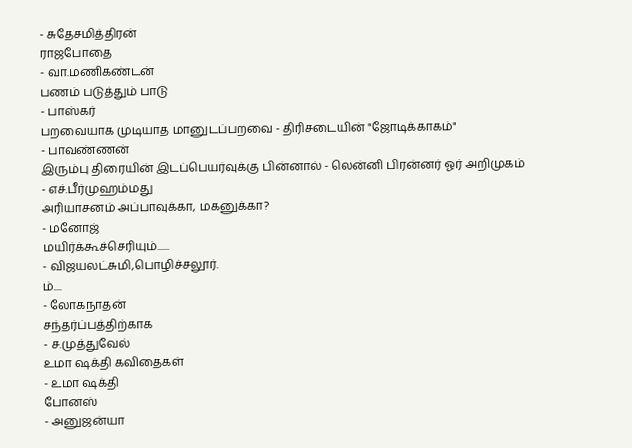- சுதேசமித்திரன்
ராஜபோதை
- வா.மணிகண்டன்
பணம் படுத்தும் பாடு
- பாஸ்கர்
பறவையாக முடியாத மானுடப்பறவை - திரிசடையின் "ஜோடிக்காகம்"
- பாவண்ணன்
இரும்பு திரையின் இடப்பெயர்வுக்கு பின்னால் - லென்னி பிரன்னர் ஓர் அறிமுகம்
- எச்.பீர்முஹம்மது
அரியாசனம் அப்பாவுக்கா, மகனுக்கா?
- மனோஜ்
மயிர்க்கூச்செரியும்......
- விஜயலட்சுமி,பொழிச்சலூர்.
ம்....
- லோகநாதன்
சந்தர்ப்பத்திற்காக
- ச.முத்துவேல்
உமா ஷக்தி கவிதைகள்
- உமா ஷக்தி
போனஸ்
- அனுஜன்யா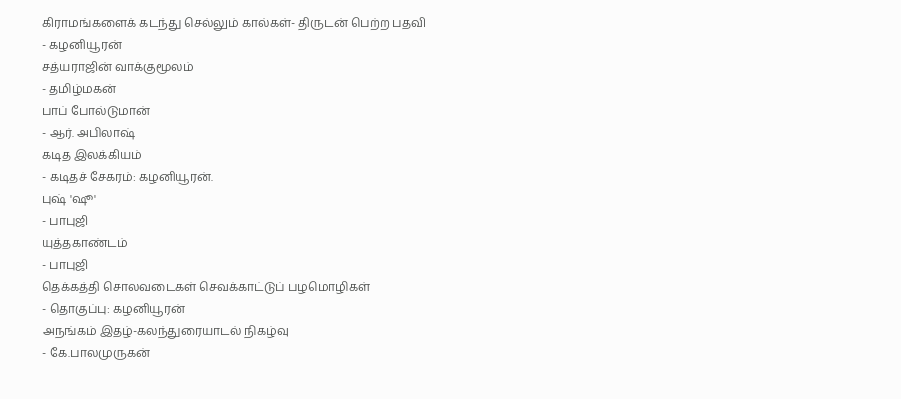கிராமங்களைக் கடந்து செல்லும் கால்கள்- திருடன் பெற்ற பதவி
- கழனியூரன்
சத்யராஜின் வாக்குமூலம்
- தமிழ்மகன்
பாப் போல்டுமான்
- ஆர். அபிலாஷ்
கடித இலக்கியம்
- கடிதச் சேகரம்: கழனியூரன்.
புஷ் 'ஷூ'
- பாபுஜி
யுத்தகாண்டம்
- பாபுஜி
தெக்கத்தி சொலவடைகள் செவக்காட்டுப் பழமொழிகள்
- தொகுப்பு: கழனியூரன்
அநங்கம் இதழ்-கலந்துரையாடல் நிகழ்வு
- கே.பாலமுருகன்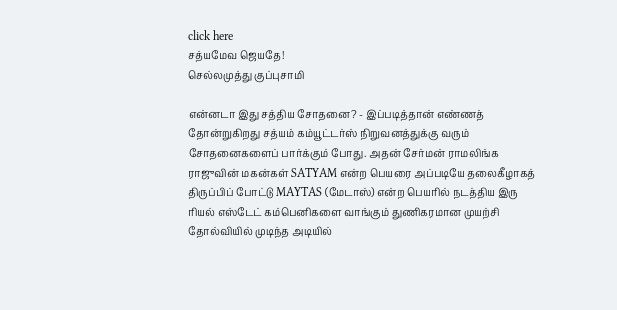click here
சத்யமேவ ஜெயதே!
செல்லமுத்து குப்புசாமி

என்னடா இது சத்திய சோதனை? - இப்படித்தான் எண்ணத் தோன்றுகிறது சத்யம் கம்யூட்டர்ஸ் நிறுவனத்துக்கு வரும் சோதனைகளைப் பார்க்கும் போது. அதன் சேர்மன் ராமலிங்க ராஜுவின் மகன்கள் SATYAM என்ற பெயரை அப்படியே தலைகீழாகத் திருப்பிப் போட்டு MAYTAS (மேடாஸ்) என்ற பெயரில் நடத்திய இரு ரியல் எஸ்டேட் கம்பெனிகளை வாங்கும் துணிகரமான முயற்சி தோல்வியில் முடிந்த அடியில்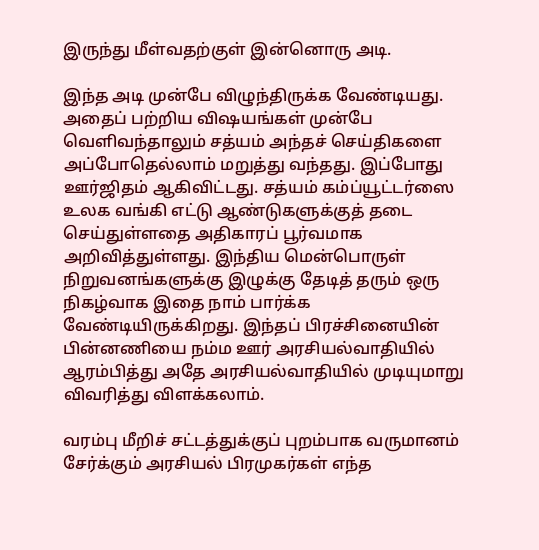இருந்து மீள்வதற்குள் இன்னொரு அடி.

இந்த அடி முன்பே விழுந்திருக்க வேண்டியது. அதைப் பற்றிய விஷயங்கள் முன்பே வெளிவந்தாலும் சத்யம் அந்தச் செய்திகளை அப்போதெல்லாம் மறுத்து வந்தது. இப்போது ஊர்ஜிதம் ஆகிவிட்டது. சத்யம் கம்ப்யூட்டர்ஸை உலக வங்கி எட்டு ஆண்டுகளுக்குத் தடை செய்துள்ளதை அதிகாரப் பூர்வமாக அறிவித்துள்ளது. இந்திய மென்பொருள் நிறுவனங்களுக்கு இழுக்கு தேடித் தரும் ஒரு நிகழ்வாக இதை நாம் பார்க்க வேண்டியிருக்கிறது. இந்தப் பிரச்சினையின் பின்னணியை நம்ம ஊர் அரசியல்வாதியில் ஆரம்பித்து அதே அரசியல்வாதியில் முடியுமாறு விவரித்து விளக்கலாம்.

வரம்பு மீறிச் சட்டத்துக்குப் புறம்பாக வருமானம் சேர்க்கும் அரசியல் பிரமுகர்கள் எந்த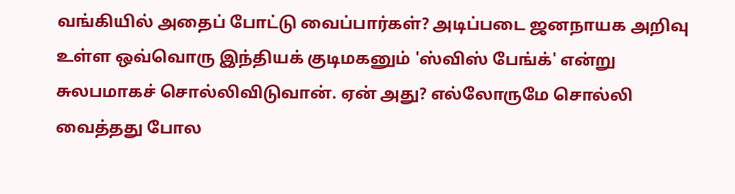வங்கியில் அதைப் போட்டு வைப்பார்கள்? அடிப்படை ஜனநாயக அறிவு உள்ள ஒவ்வொரு இந்தியக் குடிமகனும் 'ஸ்விஸ் பேங்க்' என்று சுலபமாகச் சொல்லிவிடுவான். ஏன் அது? எல்லோருமே சொல்லி வைத்தது போல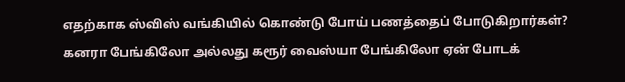எதற்காக ஸ்விஸ் வங்கியில் கொண்டு போய் பணத்தைப் போடுகிறார்கள்? கனரா பேங்கிலோ அல்லது கரூர் வைஸ்யா பேங்கிலோ ஏன் போடக்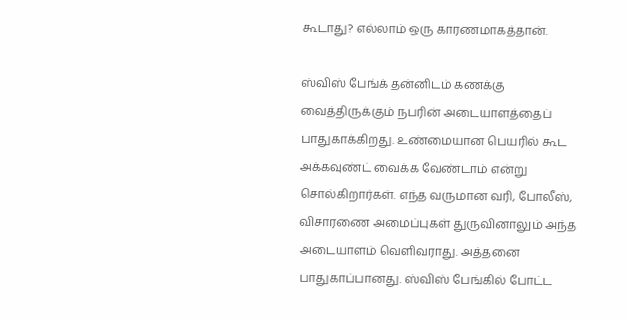கூடாது? எல்லாம் ஒரு காரணமாகத்தான்.

ஸ்விஸ் பேங்க் தன்னிடம் கணக்கு வைத்திருக்கும் நபரின் அடையாளத்தைப் பாதுகாக்கிறது. உண்மையான பெயரில் கூட அக்கவுண்ட் வைக்க வேண்டாம் என்று சொல்கிறார்கள். எந்த வருமான வரி, போலீஸ், விசாரணை அமைப்புகள் துருவினாலும் அந்த அடையாளம் வெளிவராது. அத்தனை பாதுகாப்பானது. ஸ்விஸ் பேங்கில் போட்ட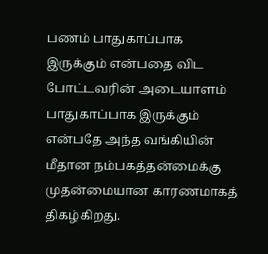பணம் பாதுகாப்பாக இருக்கும் என்பதை விட போட்டவரின் அடையாளம் பாதுகாப்பாக இருக்கும் என்பதே அந்த வங்கியின் மீதான நம்பகத்தன்மைக்கு முதன்மையான காரணமாகத் திகழ்கிறது.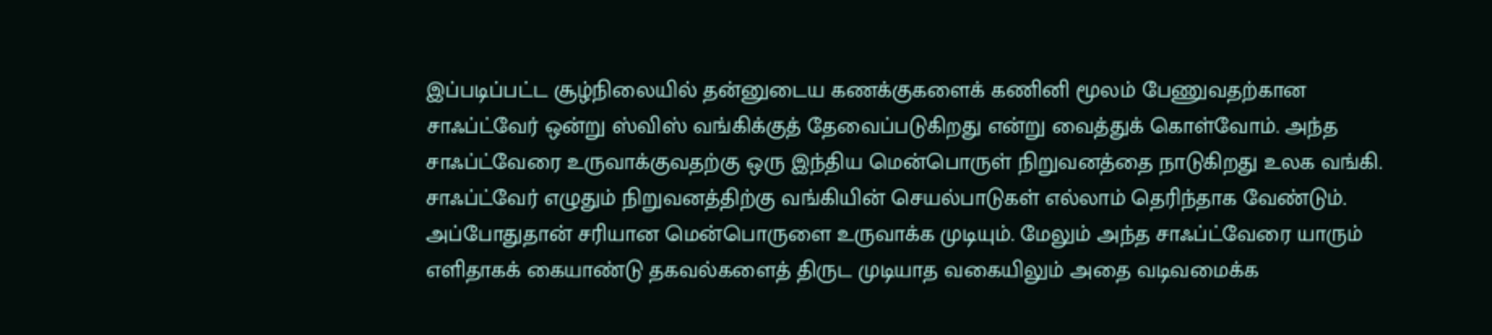இப்படிப்பட்ட சூழ்நிலையில் தன்னுடைய கணக்குகளைக் கணினி மூலம் பேணுவதற்கான சாஃப்ட்வேர் ஒன்று ஸ்விஸ் வங்கிக்குத் தேவைப்படுகிறது என்று வைத்துக் கொள்வோம். அந்த சாஃப்ட்வேரை உருவாக்குவதற்கு ஒரு இந்திய மென்பொருள் நிறுவனத்தை நாடுகிறது உலக வங்கி. சாஃப்ட்வேர் எழுதும் நிறுவனத்திற்கு வங்கியின் செயல்பாடுகள் எல்லாம் தெரிந்தாக வேண்டும். அப்போதுதான் சரியான மென்பொருளை உருவாக்க முடியும். மேலும் அந்த சாஃப்ட்வேரை யாரும் எளிதாகக் கையாண்டு தகவல்களைத் திருட முடியாத வகையிலும் அதை வடிவமைக்க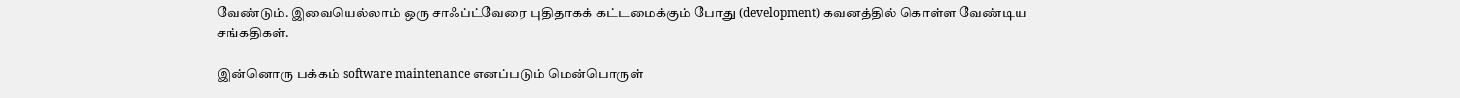வேண்டும். இவையெல்லாம் ஒரு சாஃப்ட்வேரை புதிதாகக் கட்டமைக்கும் போது (development) கவனத்தில் கொள்ள வேண்டிய சங்கதிகள்.

இன்னொரு பக்கம் software maintenance எனப்படும் மென்பொருள்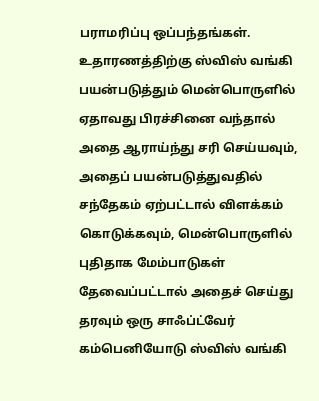பராமரிப்பு ஒப்பந்தங்கள். உதாரணத்திற்கு ஸ்விஸ் வங்கி பயன்படுத்தும் மென்பொருளில் ஏதாவது பிரச்சினை வந்தால் அதை ஆராய்ந்து சரி செய்யவும், அதைப் பயன்படுத்துவதில் சந்தேகம் ஏற்பட்டால் விளக்கம் கொடுக்கவும், மென்பொருளில் புதிதாக மேம்பாடுகள் தேவைப்பட்டால் அதைச் செய்து தரவும் ஒரு சாஃப்ட்வேர் கம்பெனியோடு ஸ்விஸ் வங்கி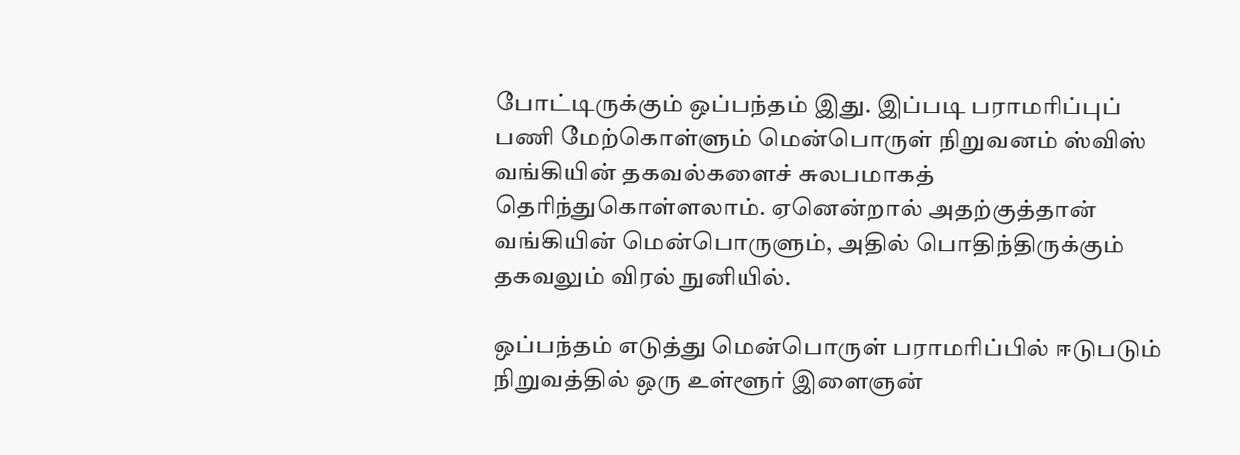போட்டிருக்கும் ஒப்பந்தம் இது. இப்படி பராமரிப்புப் பணி மேற்கொள்ளும் மென்பொருள் நிறுவனம் ஸ்விஸ் வங்கியின் தகவல்களைச் சுலபமாகத் தெரிந்துகொள்ளலாம். ஏனென்றால் அதற்குத்தான் வங்கியின் மென்பொருளும், அதில் பொதிந்திருக்கும் தகவலும் விரல் நுனியில்.

ஒப்பந்தம் எடுத்து மென்பொருள் பராமரிப்பில் ஈடுபடும் நிறுவத்தில் ஒரு உள்ளூர் இளைஞன்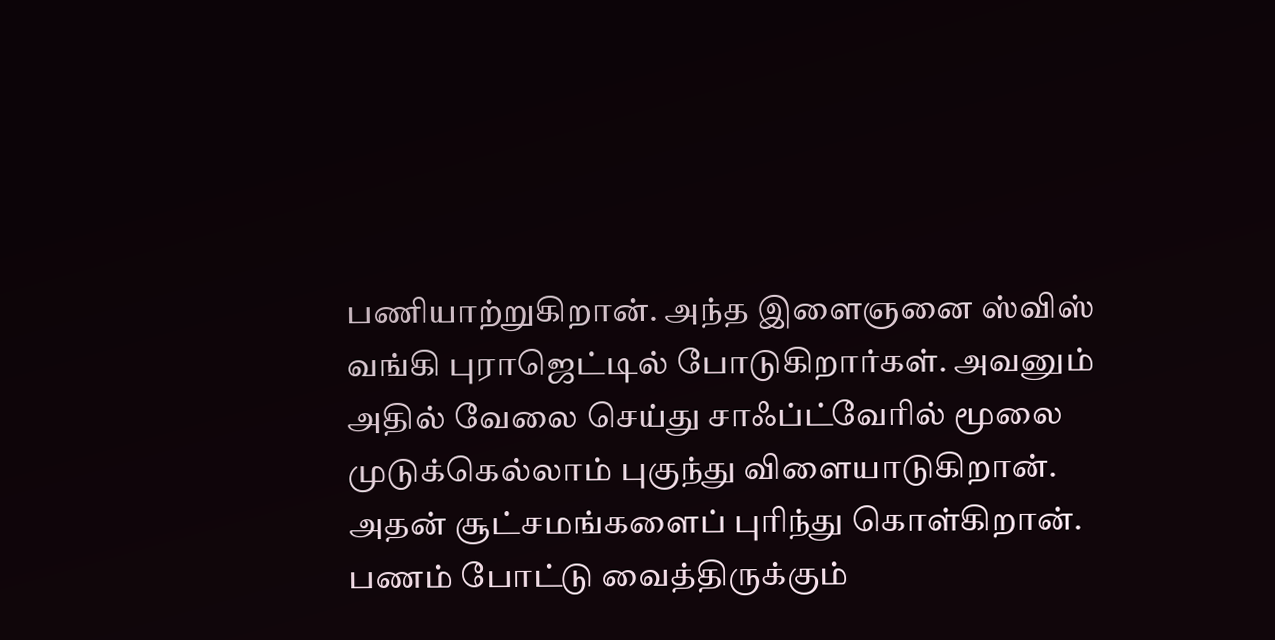பணியாற்றுகிறான். அந்த இளைஞனை ஸ்விஸ் வங்கி புராஜெட்டில் போடுகிறார்கள். அவனும் அதில் வேலை செய்து சாஃப்ட்வேரில் மூலை முடுக்கெல்லாம் புகுந்து விளையாடுகிறான். அதன் சூட்சமங்களைப் புரிந்து கொள்கிறான். பணம் போட்டு வைத்திருக்கும்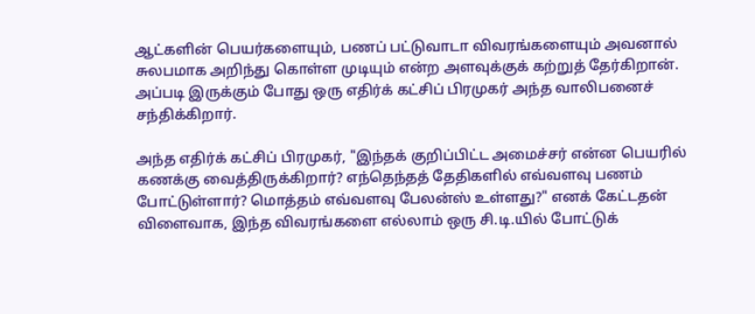ஆட்களின் பெயர்களையும், பணப் பட்டுவாடா விவரங்களையும் அவனால் சுலபமாக அறிந்து கொள்ள முடியும் என்ற அளவுக்குக் கற்றுத் தேர்கிறான். அப்படி இருக்கும் போது ஒரு எதிர்க் கட்சிப் பிரமுகர் அந்த வாலிபனைச் சந்திக்கிறார்.

அந்த எதிர்க் கட்சிப் பிரமுகர், "இந்தக் குறிப்பிட்ட அமைச்சர் என்ன பெயரில் கணக்கு வைத்திருக்கிறார்? எந்தெந்தத் தேதிகளில் எவ்வளவு பணம் போட்டுள்ளார்? மொத்தம் எவ்வளவு பேலன்ஸ் உள்ளது?" எனக் கேட்டதன் விளைவாக, இந்த விவரங்களை எல்லாம் ஒரு சி.டி.யில் போட்டுக்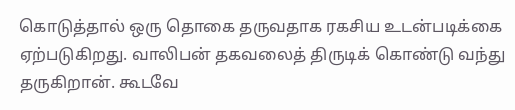கொடுத்தால் ஒரு தொகை தருவதாக ரகசிய உடன்படிக்கை ஏற்படுகிறது. வாலிபன் தகவலைத் திருடிக் கொண்டு வந்து தருகிறான். கூடவே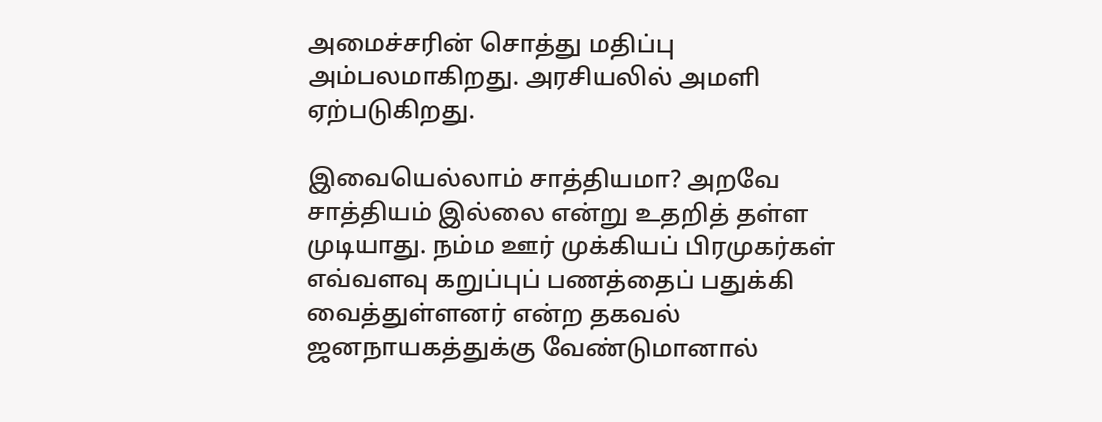அமைச்சரின் சொத்து மதிப்பு அம்பலமாகிறது. அரசியலில் அமளி ஏற்படுகிறது.

இவையெல்லாம் சாத்தியமா? அறவே சாத்தியம் இல்லை என்று உதறித் தள்ள முடியாது. நம்ம ஊர் முக்கியப் பிரமுகர்கள் எவ்வளவு கறுப்புப் பணத்தைப் பதுக்கி வைத்துள்ளனர் என்ற தகவல் ஜனநாயகத்துக்கு வேண்டுமானால்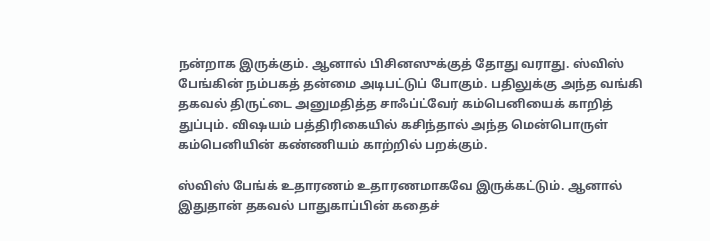நன்றாக இருக்கும். ஆனால் பிசினஸுக்குத் தோது வராது. ஸ்விஸ் பேங்கின் நம்பகத் தன்மை அடிபட்டுப் போகும். பதிலுக்கு அந்த வங்கி தகவல் திருட்டை அனுமதித்த சாஃப்ட்வேர் கம்பெனியைக் காறித் துப்பும். விஷயம் பத்திரிகையில் கசிந்தால் அந்த மென்பொருள் கம்பெனியின் கண்ணியம் காற்றில் பறக்கும்.

ஸ்விஸ் பேங்க் உதாரணம் உதாரணமாகவே இருக்கட்டும். ஆனால் இதுதான் தகவல் பாதுகாப்பின் கதைச்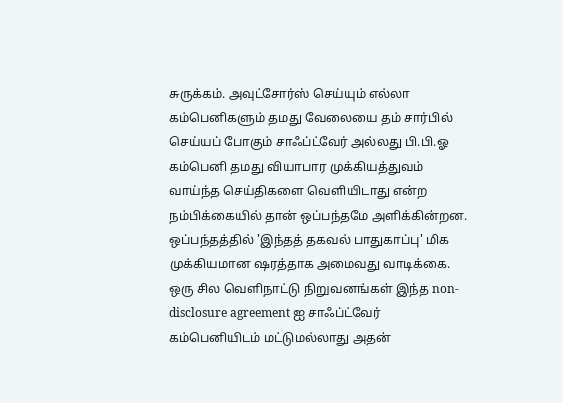சுருக்கம். அவுட்சோர்ஸ் செய்யும் எல்லா கம்பெனிகளும் தமது வேலையை தம் சார்பில் செய்யப் போகும் சாஃப்ட்வேர் அல்லது பி.பி.ஓ கம்பெனி தமது வியாபார முக்கியத்துவம் வாய்ந்த செய்திகளை வெளியிடாது என்ற நம்பிக்கையில் தான் ஒப்பந்தமே அளிக்கின்றன. ஒப்பந்தத்தில் 'இந்தத் தகவல் பாதுகாப்பு' மிக முக்கியமான ஷரத்தாக அமைவது வாடிக்கை. ஒரு சில வெளிநாட்டு நிறுவனங்கள் இந்த non-disclosure agreement ஐ சாஃப்ட்வேர் கம்பெனியிடம் மட்டுமல்லாது அதன்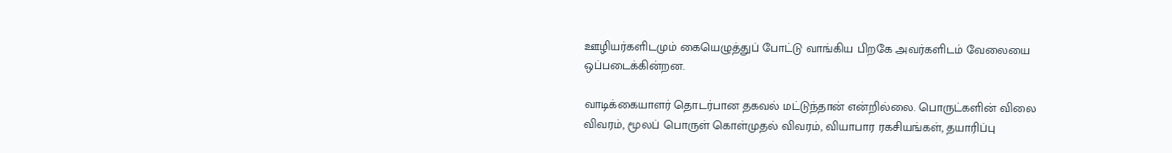ஊழியர்களிடமும் கையெழுத்துப் போட்டு வாங்கிய பிறகே அவர்களிடம் வேலையை ஒப்படைக்கின்றன.

வாடிக்கையாளர் தொடர்பான தகவல் மட்டுந்தான் என்றில்லை. பொருட்களின் விலை விவரம், மூலப் பொருள் கொள்முதல் விவரம், வியாபார ரகசியங்கள், தயாரிப்பு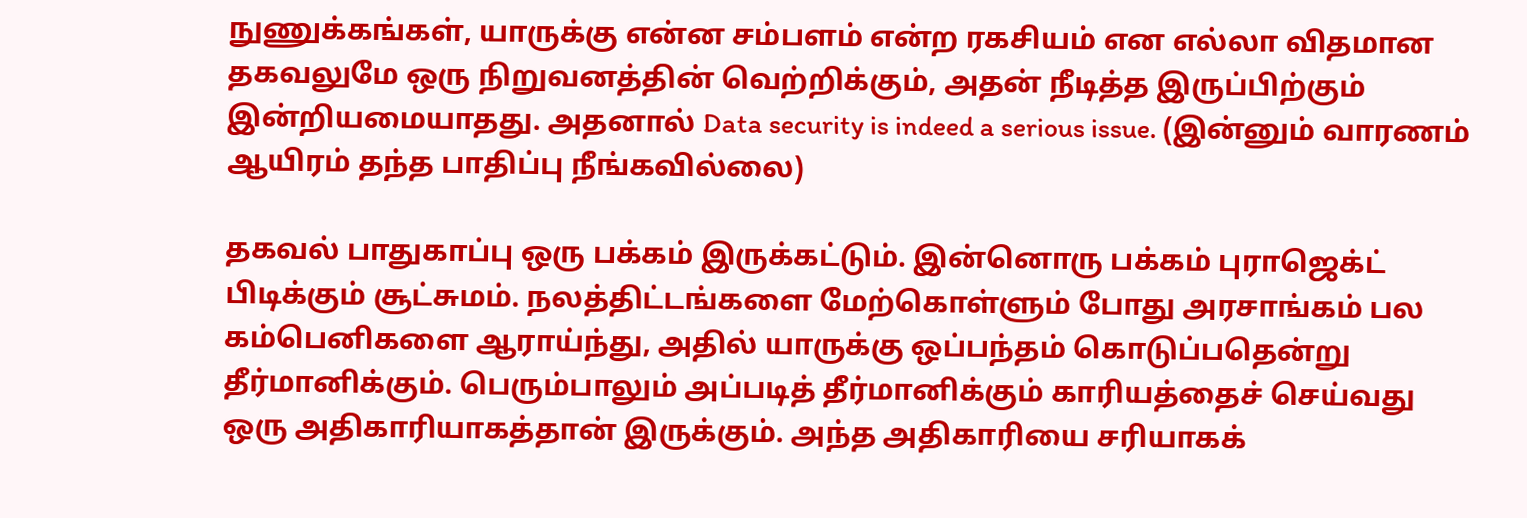நுணுக்கங்கள், யாருக்கு என்ன சம்பளம் என்ற ரகசியம் என எல்லா விதமான தகவலுமே ஒரு நிறுவனத்தின் வெற்றிக்கும், அதன் நீடித்த இருப்பிற்கும் இன்றியமையாதது. அதனால் Data security is indeed a serious issue. (இன்னும் வாரணம் ஆயிரம் தந்த பாதிப்பு நீங்கவில்லை)

தகவல் பாதுகாப்பு ஒரு பக்கம் இருக்கட்டும். இன்னொரு பக்கம் புராஜெக்ட் பிடிக்கும் சூட்சுமம். நலத்திட்டங்களை மேற்கொள்ளும் போது அரசாங்கம் பல கம்பெனிகளை ஆராய்ந்து, அதில் யாருக்கு ஒப்பந்தம் கொடுப்பதென்று தீர்மானிக்கும். பெரும்பாலும் அப்படித் தீர்மானிக்கும் காரியத்தைச் செய்வது ஒரு அதிகாரியாகத்தான் இருக்கும். அந்த அதிகாரியை சரியாகக்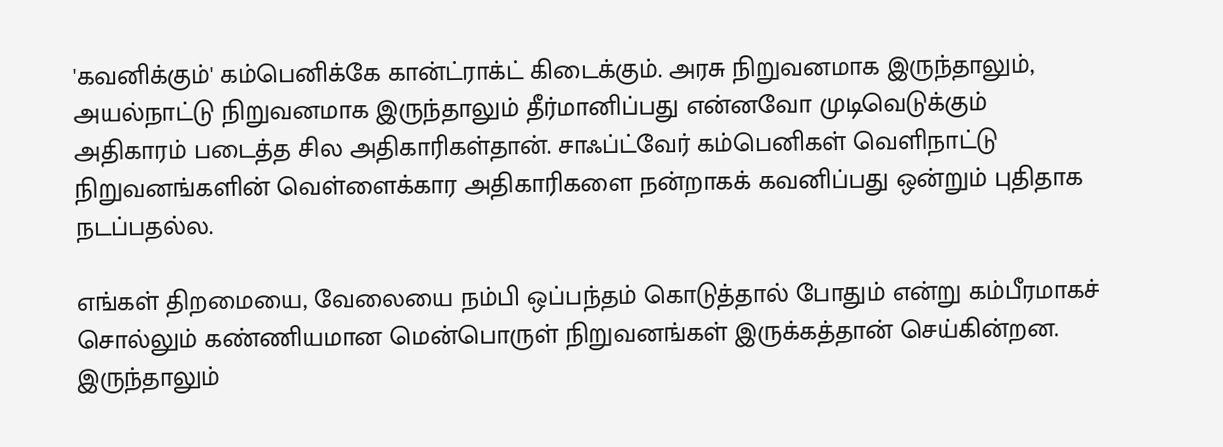'கவனிக்கும்' கம்பெனிக்கே கான்ட்ராக்ட் கிடைக்கும். அரசு நிறுவனமாக இருந்தாலும், அயல்நாட்டு நிறுவனமாக இருந்தாலும் தீர்மானிப்பது என்னவோ முடிவெடுக்கும் அதிகாரம் படைத்த சில அதிகாரிகள்தான். சாஃப்ட்வேர் கம்பெனிகள் வெளிநாட்டு நிறுவனங்களின் வெள்ளைக்கார அதிகாரிகளை நன்றாகக் கவனிப்பது ஒன்றும் புதிதாக நடப்பதல்ல.

எங்கள் திறமையை, வேலையை நம்பி ஒப்பந்தம் கொடுத்தால் போதும் என்று கம்பீரமாகச் சொல்லும் கண்ணியமான மென்பொருள் நிறுவனங்கள் இருக்கத்தான் செய்கின்றன. இருந்தாலும்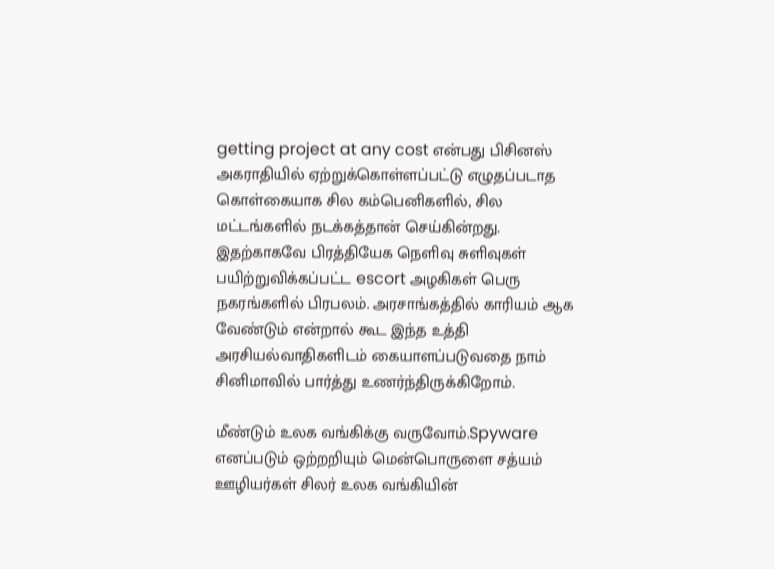getting project at any cost என்பது பிசினஸ் அகராதியில் ஏற்றுக்கொள்ளப்பட்டு எழுதப்படாத கொள்கையாக சில கம்பெனிகளில், சில மட்டங்களில் நடக்கத்தான் செய்கின்றது. இதற்காகவே பிரத்தியேக நெளிவு சுளிவுகள் பயிற்றுவிக்கப்பட்ட escort அழகிகள் பெரு நகரங்களில் பிரபலம். அரசாங்கத்தில் காரியம் ஆக வேண்டும் என்றால் கூட இந்த உத்தி அரசியல்வாதிகளிடம் கையாளப்படுவதை நாம் சினிமாவில் பார்த்து உணர்ந்திருக்கிறோம்.

மீண்டும் உலக வங்கிக்கு வருவோம்.Spyware எனப்படும் ஒற்றறியும் மென்பொருளை சத்யம் ஊழியர்கள் சிலர் உலக வங்கியின்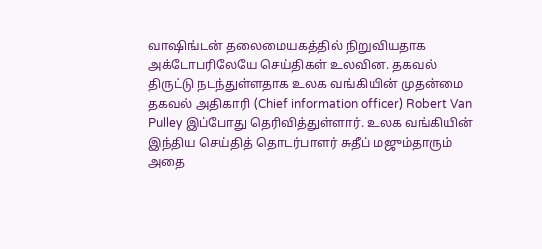வாஷிங்டன் தலைமையகத்தில் நிறுவியதாக அக்டோபரிலேயே செய்திகள் உலவின. தகவல் திருட்டு நடந்துள்ளதாக உலக வங்கியின் முதன்மை தகவல் அதிகாரி (Chief information officer) Robert Van Pulley இப்போது தெரிவித்துள்ளார். உலக வங்கியின் இந்திய செய்தித் தொடர்பாளர் சுதீப் மஜும்தாரும் அதை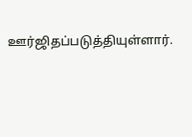ஊர்ஜிதப்படுத்தியுள்ளார்.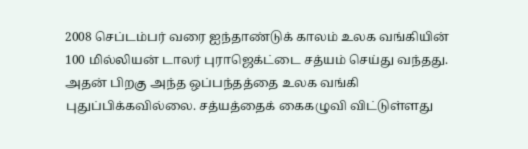2008 செப்டம்பர் வரை ஐந்தாண்டுக் காலம் உலக வங்கியின் 100 மில்லியன் டாலர் புராஜெக்ட்டை சத்யம் செய்து வந்தது. அதன் பிறகு அந்த ஒப்பந்தத்தை உலக வங்கி புதுப்பிக்கவில்லை. சத்யத்தைக் கைகழுவி விட்டுள்ளது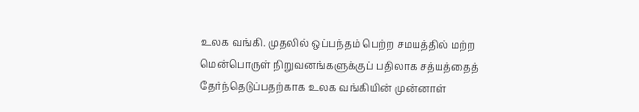உலக வங்கி. முதலில் ஒப்பந்தம் பெற்ற சமயத்தில் மற்ற மென்பொருள் நிறுவனங்களுக்குப் பதிலாக சத்யத்தைத் தேர்ந்தெடுப்பதற்காக உலக வங்கியின் முன்னாள்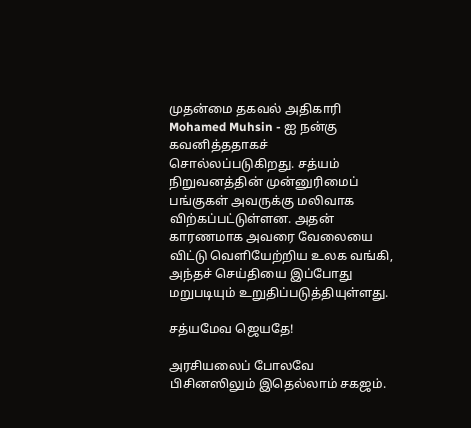முதன்மை தகவல் அதிகாரி Mohamed Muhsin - ஐ நன்கு கவனித்ததாகச் சொல்லப்படுகிறது. சத்யம் நிறுவனத்தின் முன்னுரிமைப் பங்குகள் அவருக்கு மலிவாக விற்கப்பட்டுள்ளன. அதன் காரணமாக அவரை வேலையை விட்டு வெளியேற்றிய உலக வங்கி, அந்தச் செய்தியை இப்போது மறுபடியும் உறுதிப்படுத்தியுள்ளது.

சத்யமேவ ஜெயதே!

அரசியலைப் போலவே பிசினஸிலும் இதெல்லாம் சகஜம்.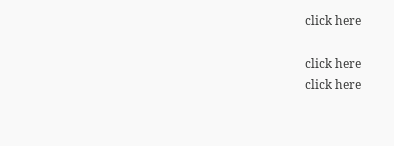click here

click here
click here